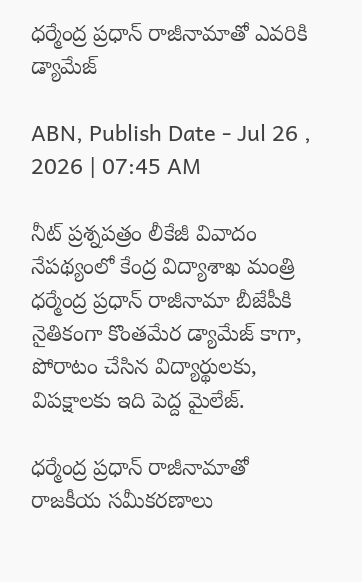ధర్మేంద్ర ప్రధాన్ రాజీనామాతో ఎవరికి డ్యామేజ్

ABN, Publish Date - Jul 26 , 2026 | 07:45 AM

నీట్ ప్రశ్నపత్రం లీకేజీ వివాదం నేపథ్యంలో కేంద్ర విద్యాశాఖ మంత్రి ధర్మేంద్ర ప్రధాన్ రాజీనామా బీజేపీకి నైతికంగా కొంతమేర డ్యామేజ్ కాగా, పోరాటం చేసిన విద్యార్థులకు, విపక్షాలకు ఇది పెద్ద మైలేజ్.

ధర్మేంద్ర ప్రధాన్ రాజీనామాతో రాజకీయ సమీకరణాలు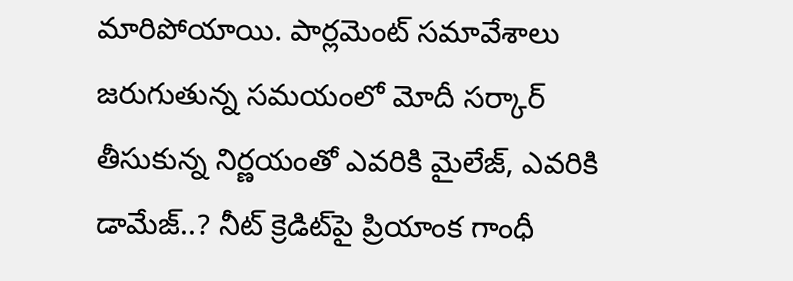మారిపోయాయి. పార్లమెంట్ సమావేశాలు జరుగుతున్న సమయంలో మోదీ సర్కార్ తీసుకున్న నిర్ణయంతో ఎవరికి మైలేజ్, ఎవరికి డామేజ్..? నీట్‌ క్రెడిట్‌పై ప్రియాంక గాంధీ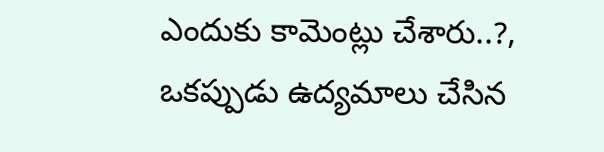ఎందుకు కామెంట్లు చేశారు..?, ఒకప్పుడు ఉద్యమాలు చేసిన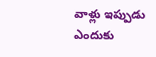వాళ్లు ఇప్పుడు ఎందుకు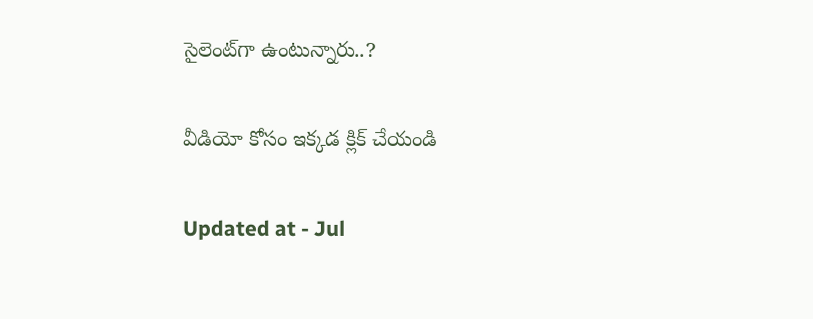సైలెంట్‌గా ఉంటున్నారు..?

వీడియో కోసం ఇక్కడ క్లిక్ చేయండి

Updated at - Jul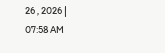26 , 2026 | 07:58 AM